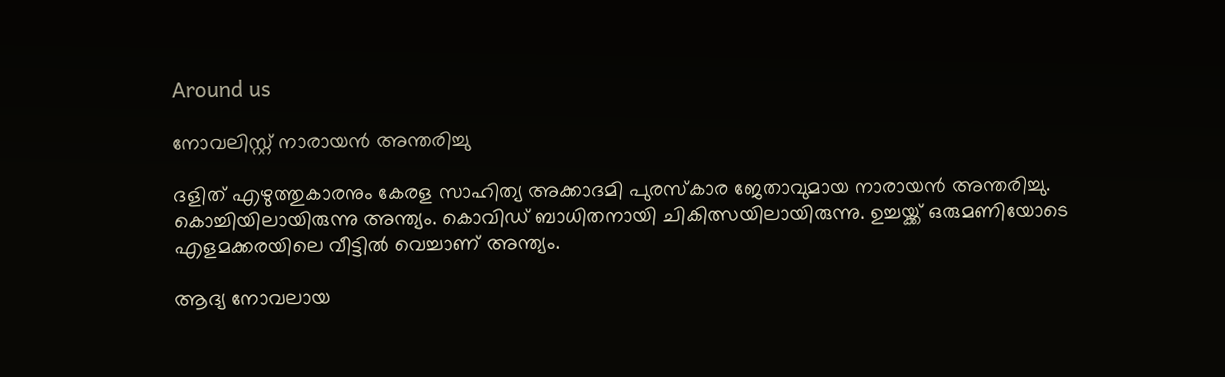Around us

നോവലിസ്റ്റ് നാരായന്‍ അന്തരിച്ചു

ദളിത് എഴുത്തുകാരനും കേരള സാഹിത്യ അക്കാദമി പുരസ്‌കാര ജേതാവുമായ നാരായന്‍ അന്തരിച്ചു. കൊച്ചിയിലായിരുന്നു അന്ത്യം. കൊവിഡ് ബാധിതനായി ചികിത്സയിലായിരുന്നു. ഉച്ചയ്ക്ക് ഒരുമണിയോടെ എളമക്കരയിലെ വീട്ടില്‍ വെച്ചാണ് അന്ത്യം.

ആദ്യ നോവലായ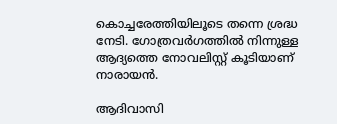കൊച്ചരേത്തിയിലൂടെ തന്നെ ശ്രദ്ധ നേടി. ഗോത്രവര്‍ഗത്തില്‍ നിന്നുള്ള ആദ്യത്തെ നോവലിസ്റ്റ് കൂടിയാണ് നാരായന്‍.

ആദിവാസി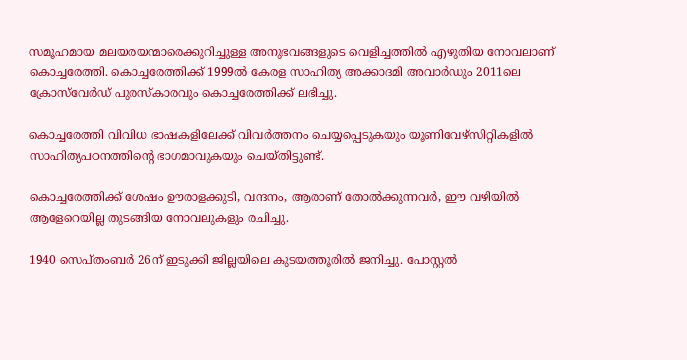സമൂഹമായ മലയരയന്മാരെക്കുറിച്ചുള്ള അനുഭവങ്ങളുടെ വെളിച്ചത്തില്‍ എഴുതിയ നോവലാണ് കൊച്ചരേത്തി. കൊച്ചരേത്തിക്ക് 1999ല്‍ കേരള സാഹിത്യ അക്കാദമി അവാര്‍ഡും 2011ലെ ക്രോസ്‌വേര്‍ഡ് പുരസ്‌കാരവും കൊച്ചരേത്തിക്ക് ലഭിച്ചു.

കൊച്ചരേത്തി വിവിധ ഭാഷകളിലേക്ക് വിവര്‍ത്തനം ചെയ്യപ്പെടുകയും യൂണിവേഴ്‌സിറ്റികളില്‍ സാഹിത്യപഠനത്തിന്റെ ഭാഗമാവുകയും ചെയ്തിട്ടുണ്ട്.

കൊച്ചരേത്തിക്ക് ശേഷം ഊരാളക്കുടി, വന്ദനം, ആരാണ് തോല്‍ക്കുന്നവര്‍, ഈ വഴിയില്‍ ആളേറെയില്ല തുടങ്ങിയ നോവലുകളും രചിച്ചു.

1940 സെപ്തംബര്‍ 26ന് ഇടുക്കി ജില്ലയിലെ കുടയത്തൂരില്‍ ജനിച്ചു. പോസ്റ്റല്‍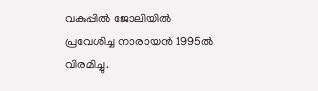വകുപ്പില്‍ ജോലിയില്‍ പ്രവേശിച്ച നാരായന്‍ 1995ല്‍ വിരമിച്ചു.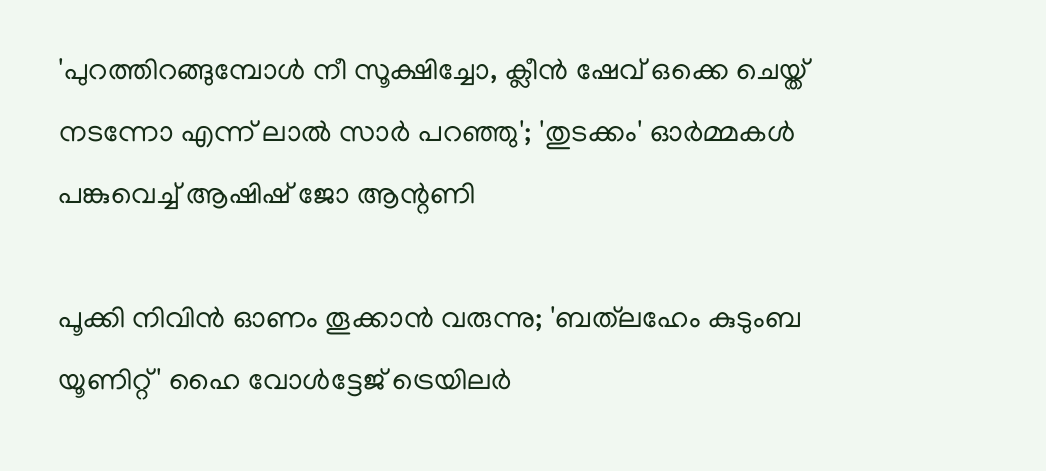'പുറത്തിറങ്ങുമ്പോൾ നീ സൂക്ഷിച്ചോ, ക്ലീൻ ഷേവ് ഒക്കെ ചെയ്ത് നടന്നോ എന്ന് ലാൽ സാർ പറഞ്ഞു'; 'തുടക്കം' ഓർമ്മകൾ പങ്കുവെച്ച് ആഷിഷ് ജോ ആന്റണി

പൂക്കി നിവിൻ ഓണം തൂക്കാൻ വരുന്നു; 'ബത്‍ലഹേം കുടുംബ യൂണിറ്റ്' ഹൈ വോൾട്ടേജ് ട്രെയിലർ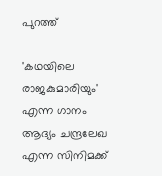പുറത്ത്

'കഥയിലെ രാജകുമാരിയും' എന്ന ഗാനം ആദ്യം ചന്ദ്രലേഖ എന്ന സിനിമക്ക്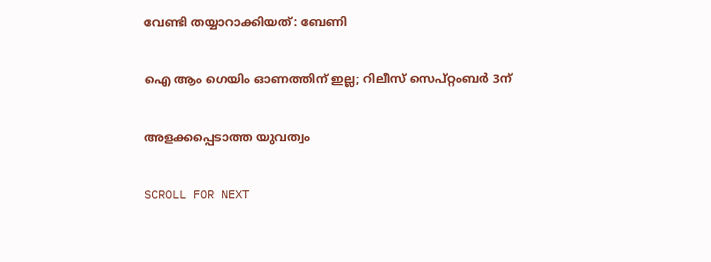വേണ്ടി തയ്യാറാക്കിയത്: ബേണി

ഐ ആം ഗെയിം ഓണത്തിന് ഇല്ല; റിലീസ് സെപ്റ്റംബർ 3ന്

അളക്കപ്പെടാത്ത യുവത്വം

SCROLL FOR NEXT